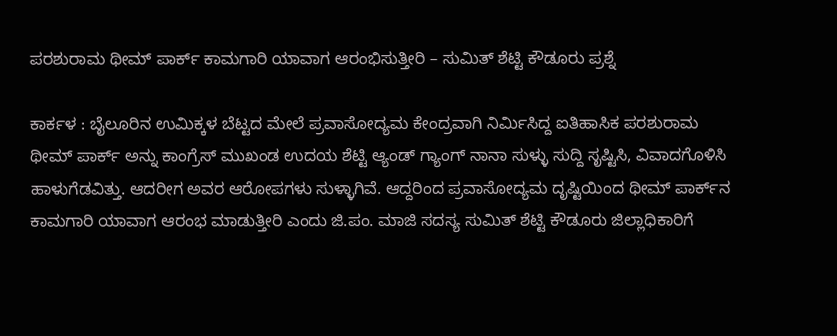ಪರಶುರಾಮ ಥೀಮ್‌ ಪಾರ್ಕ್ ಕಾಮಗಾರಿ ಯಾವಾಗ ಆರಂಭಿಸುತ್ತೀರಿ – ಸುಮಿತ್‌ ಶೆಟ್ಟಿ ಕೌಡೂರು ಪ್ರಶ್ನೆ

ಕಾರ್ಕಳ : ಬೈಲೂರಿನ ಉಮಿಕ್ಕಳ ಬೆಟ್ಟದ ಮೇಲೆ ಪ್ರವಾಸೋದ್ಯಮ ಕೇಂದ್ರವಾಗಿ ನಿರ್ಮಿಸಿದ್ದ ಐತಿಹಾಸಿಕ ಪರಶುರಾಮ ಥೀಮ್‌ ಪಾರ್ಕ್ ಅನ್ನು ಕಾಂಗ್ರೆಸ್ ಮುಖಂಡ ಉದಯ ಶೆಟ್ಟಿ ಆ್ಯಂಡ್ ಗ್ಯಾಂಗ್ ನಾನಾ ಸುಳ್ಳು ಸುದ್ದಿ ಸೃಷ್ಟಿಸಿ, ವಿವಾದಗೊಳಿಸಿ ಹಾಳುಗೆಡವಿತ್ತು. ಆದರೀಗ ಅವರ ಆರೋಪಗಳು ಸುಳ್ಳಾಗಿವೆ. ಆದ್ದರಿಂದ ಪ್ರವಾಸೋದ್ಯಮ ದೃಷ್ಟಿಯಿಂದ ಥೀಮ್‌ ಪಾರ್ಕ್‌ನ ಕಾಮಗಾರಿ ಯಾವಾಗ ಆರಂಭ ಮಾಡುತ್ತೀರಿ ಎಂದು ಜಿ.ಪಂ. ಮಾಜಿ ಸದಸ್ಯ ಸುಮಿತ್ ಶೆಟ್ಟಿ ಕೌಡೂರು ಜಿಲ್ಲಾಧಿಕಾರಿಗೆ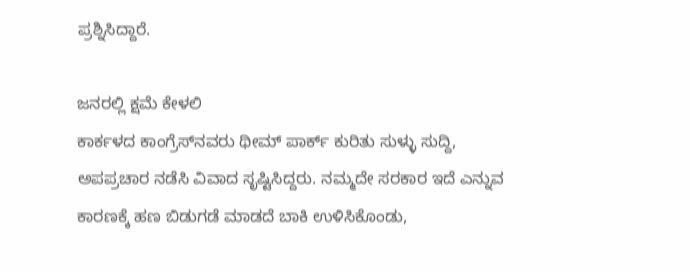ಪ್ರಶ್ನಿಸಿದ್ದಾರೆ.

ಜನರಲ್ಲಿ ಕ್ಷಮೆ ಕೇಳಲಿ
ಕಾರ್ಕಳದ ಕಾಂಗ್ರೆಸ್‌ನವರು ಥೀಮ್‌ ಪಾರ್ಕ್ ಕುರಿತು ಸುಳ್ಳು ಸುದ್ದಿ, ಅಪಪ್ರಚಾರ ನಡೆಸಿ ವಿವಾದ ಸೃಷ್ಟಿಸಿದ್ದರು. ನಮ್ಮದೇ ಸರಕಾರ ಇದೆ ಎನ್ನುವ ಕಾರಣಕ್ಕೆ ಹಣ ಬಿಡುಗಡೆ ಮಾಡದೆ ಬಾಕಿ ಉಳಿಸಿಕೊಂಡು,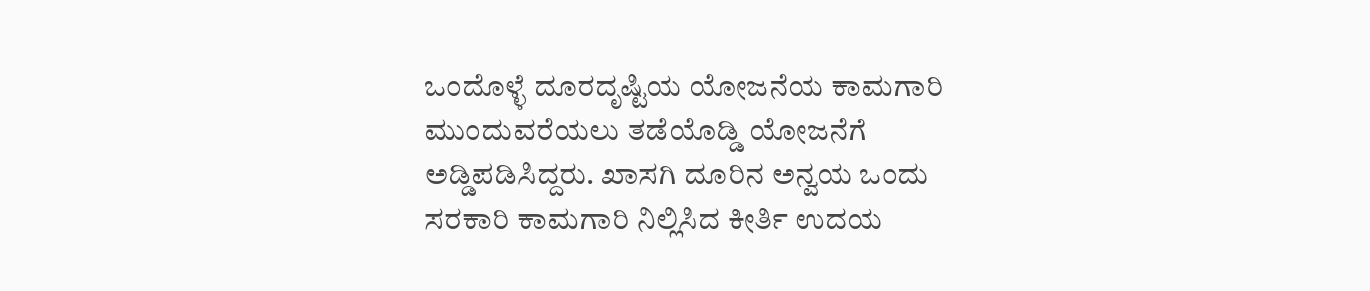ಒಂದೊಳ್ಳೆ ದೂರದೃಷ್ಟಿಯ ಯೋಜನೆಯ ಕಾಮಗಾರಿ ಮುಂದುವರೆಯಲು ತಡೆಯೊಡ್ಡಿ ಯೋಜನೆಗೆ ಅಡ್ಡಿಪಡಿಸಿದ್ದರು. ಖಾಸಗಿ ದೂರಿನ ಅನ್ವಯ ಒಂದು ಸರಕಾರಿ ಕಾಮಗಾರಿ ನಿಲ್ಲಿಸಿದ ಕೀರ್ತಿ ಉದಯ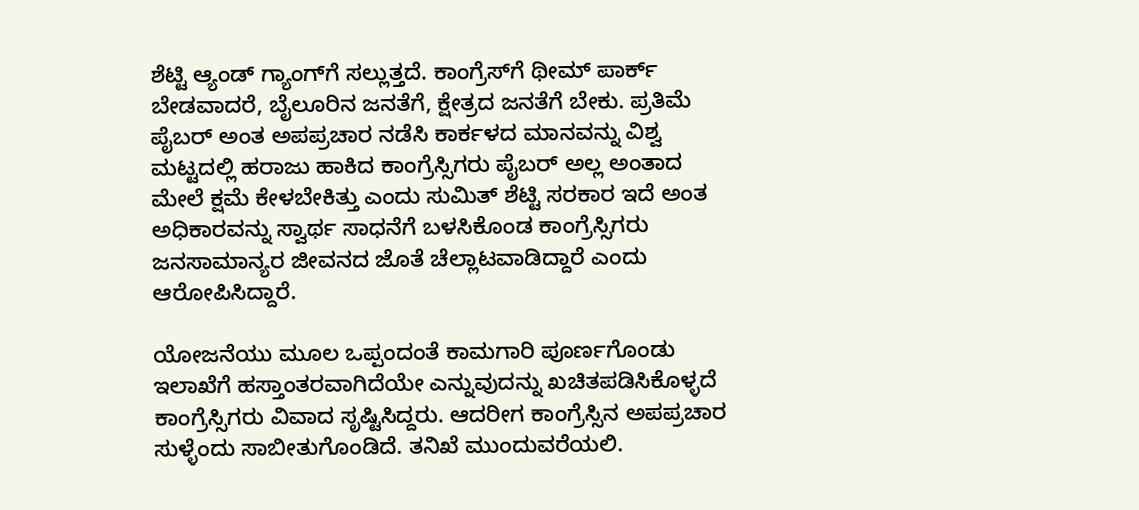ಶೆಟ್ಟಿ ಆ್ಯಂಡ್ ಗ್ಯಾಂಗ್‌ಗೆ ಸಲ್ಲುತ್ತದೆ. ಕಾಂಗ್ರೆಸ್‌ಗೆ ಥೀಮ್‌ ಪಾರ್ಕ್ ಬೇಡವಾದರೆ, ಬೈಲೂರಿನ ಜನತೆಗೆ, ಕ್ಷೇತ್ರದ ಜನತೆಗೆ ಬೇಕು. ಪ್ರತಿಮೆ ಪೈಬರ್ ಅಂತ ಅಪಪ್ರಚಾರ ನಡೆಸಿ ಕಾರ್ಕಳದ ಮಾನವನ್ನು ವಿಶ್ವ ಮಟ್ಟದಲ್ಲಿ ಹರಾಜು ಹಾಕಿದ ಕಾಂಗ್ರೆಸ್ಸಿಗರು ಪೈಬರ್ ಅಲ್ಲ ಅಂತಾದ ಮೇಲೆ ಕ್ಷಮೆ ಕೇಳಬೇಕಿತ್ತು ಎಂದು ಸುಮಿತ್‌ ಶೆಟ್ಟಿ ಸರಕಾರ ಇದೆ ಅಂತ ಅಧಿಕಾರವನ್ನು ಸ್ವಾರ್ಥ ಸಾಧನೆಗೆ ಬಳಸಿಕೊಂಡ ಕಾಂಗ್ರೆಸ್ಸಿಗರು ಜನಸಾಮಾನ್ಯರ ಜೀವನದ ಜೊತೆ ಚೆಲ್ಲಾಟವಾಡಿದ್ದಾರೆ ಎಂದು ಆರೋಪಿಸಿದ್ದಾರೆ.

ಯೋಜನೆಯು ಮೂಲ ಒಪ್ಪಂದಂತೆ ಕಾಮಗಾರಿ ಪೂರ್ಣಗೊಂಡು ಇಲಾಖೆಗೆ ಹಸ್ತಾಂತರವಾಗಿದೆಯೇ ಎನ್ನುವುದನ್ನು ಖಚಿತಪಡಿಸಿಕೊಳ್ಳದೆ ಕಾಂಗ್ರೆಸ್ಸಿಗರು ವಿವಾದ ಸೃಷ್ಟಿಸಿದ್ದರು. ಆದರೀಗ ಕಾಂಗ್ರೆಸ್ಸಿನ ಅಪಪ್ರಚಾರ ಸುಳ್ಳೆಂದು ಸಾಬೀತುಗೊಂಡಿದೆ. ತನಿಖೆ ಮುಂದುವರೆಯಲಿ.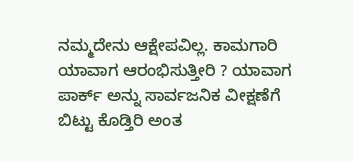ನಮ್ಮದೇನು ಆಕ್ಷೇಪವಿಲ್ಲ. ಕಾಮಗಾರಿ ಯಾವಾಗ ಆರಂಭಿಸುತ್ತೀರಿ ? ಯಾವಾಗ ಪಾರ್ಕ್‌ ಅನ್ನು ಸಾರ್ವಜನಿಕ ವೀಕ್ಷಣೆಗೆ ಬಿಟ್ಟು ಕೊಡ್ತಿರಿ ಅಂತ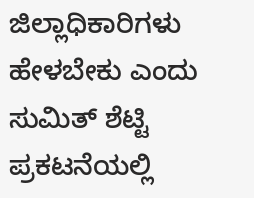ಜಿಲ್ಲಾಧಿಕಾರಿಗಳು ಹೇಳಬೇಕು ಎಂದು ಸುಮಿತ್‌ ಶೆಟ್ಟಿ ಪ್ರಕಟನೆಯಲ್ಲಿ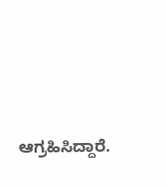ಆಗ್ರಹಿಸಿದ್ದಾರೆ.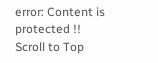error: Content is protected !!
Scroll to Top